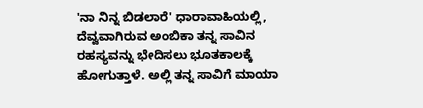'ನಾ ನಿನ್ನ ಬಿಡಲಾರೆ' ಧಾರಾವಾಹಿಯಲ್ಲಿ, ದೆವ್ವವಾಗಿರುವ ಅಂಬಿಕಾ ತನ್ನ ಸಾವಿನ ರಹಸ್ಯವನ್ನು ಭೇದಿಸಲು ಭೂತಕಾಲಕ್ಕೆ ಹೋಗುತ್ತಾಳೆ. ಅಲ್ಲಿ ತನ್ನ ಸಾವಿಗೆ ಮಾಯಾ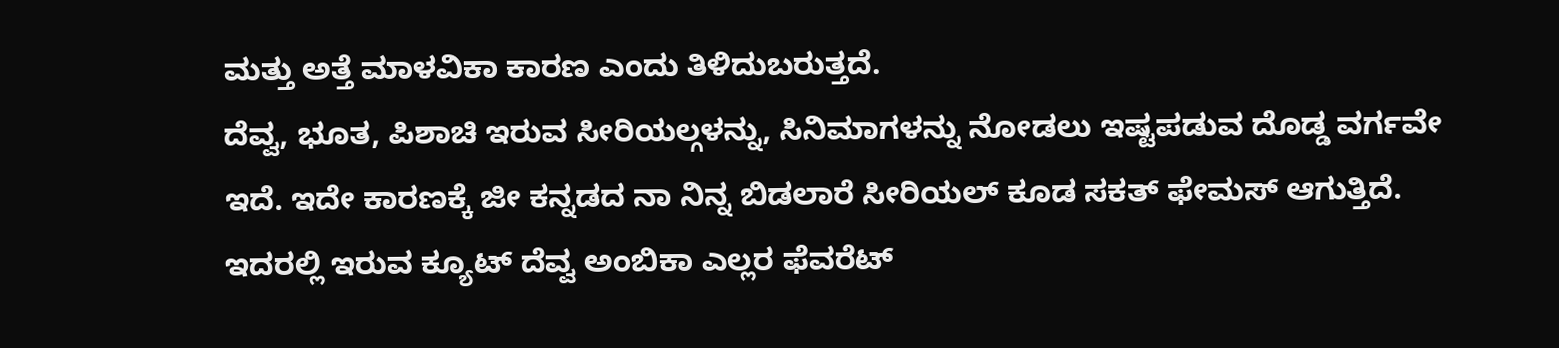ಮತ್ತು ಅತ್ತೆ ಮಾಳವಿಕಾ ಕಾರಣ ಎಂದು ತಿಳಿದುಬರುತ್ತದೆ.
ದೆವ್ವ, ಭೂತ, ಪಿಶಾಚಿ ಇರುವ ಸೀರಿಯಲ್ಗಳನ್ನು, ಸಿನಿಮಾಗಳನ್ನು ನೋಡಲು ಇಷ್ಟಪಡುವ ದೊಡ್ಡ ವರ್ಗವೇ ಇದೆ. ಇದೇ ಕಾರಣಕ್ಕೆ ಜೀ ಕನ್ನಡದ ನಾ ನಿನ್ನ ಬಿಡಲಾರೆ ಸೀರಿಯಲ್ ಕೂಡ ಸಕತ್ ಫೇಮಸ್ ಆಗುತ್ತಿದೆ. ಇದರಲ್ಲಿ ಇರುವ ಕ್ಯೂಟ್ ದೆವ್ವ ಅಂಬಿಕಾ ಎಲ್ಲರ ಫೆವರೆಟ್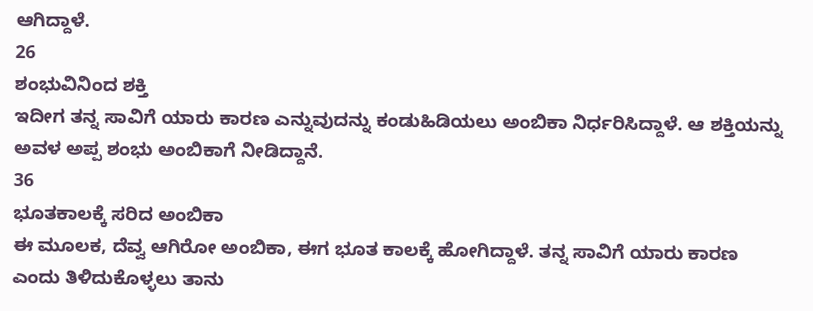ಆಗಿದ್ದಾಳೆ.
26
ಶಂಭುವಿನಿಂದ ಶಕ್ತಿ
ಇದೀಗ ತನ್ನ ಸಾವಿಗೆ ಯಾರು ಕಾರಣ ಎನ್ನುವುದನ್ನು ಕಂಡುಹಿಡಿಯಲು ಅಂಬಿಕಾ ನಿರ್ಧರಿಸಿದ್ದಾಳೆ. ಆ ಶಕ್ತಿಯನ್ನು ಅವಳ ಅಪ್ಪ ಶಂಭು ಅಂಬಿಕಾಗೆ ನೀಡಿದ್ದಾನೆ.
36
ಭೂತಕಾಲಕ್ಕೆ ಸರಿದ ಅಂಬಿಕಾ
ಈ ಮೂಲಕ, ದೆವ್ವ ಆಗಿರೋ ಅಂಬಿಕಾ, ಈಗ ಭೂತ ಕಾಲಕ್ಕೆ ಹೋಗಿದ್ದಾಳೆ. ತನ್ನ ಸಾವಿಗೆ ಯಾರು ಕಾರಣ ಎಂದು ತಿಳಿದುಕೊಳ್ಳಲು ತಾನು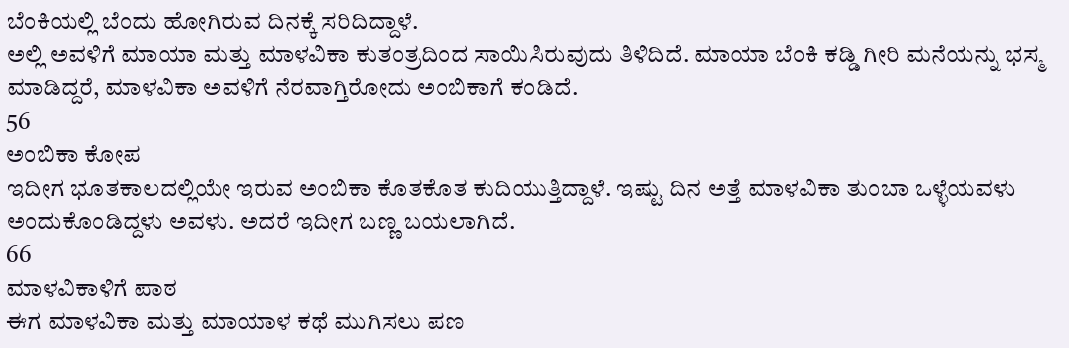ಬೆಂಕಿಯಲ್ಲಿ ಬೆಂದು ಹೋಗಿರುವ ದಿನಕ್ಕೆ ಸರಿದಿದ್ದಾಳೆ.
ಅಲ್ಲಿ ಅವಳಿಗೆ ಮಾಯಾ ಮತ್ತು ಮಾಳವಿಕಾ ಕುತಂತ್ರದಿಂದ ಸಾಯಿಸಿರುವುದು ತಿಳಿದಿದೆ. ಮಾಯಾ ಬೆಂಕಿ ಕಡ್ಡಿ ಗೀರಿ ಮನೆಯನ್ನು ಭಸ್ಮ ಮಾಡಿದ್ದರೆ, ಮಾಳವಿಕಾ ಅವಳಿಗೆ ನೆರವಾಗ್ತಿರೋದು ಅಂಬಿಕಾಗೆ ಕಂಡಿದೆ.
56
ಅಂಬಿಕಾ ಕೋಪ
ಇದೀಗ ಭೂತಕಾಲದಲ್ಲಿಯೇ ಇರುವ ಅಂಬಿಕಾ ಕೊತಕೊತ ಕುದಿಯುತ್ತಿದ್ದಾಳೆ. ಇಷ್ಟು ದಿನ ಅತ್ತೆ ಮಾಳವಿಕಾ ತುಂಬಾ ಒಳ್ಳೆಯವಳು ಅಂದುಕೊಂಡಿದ್ದಳು ಅವಳು. ಅದರೆ ಇದೀಗ ಬಣ್ಣ ಬಯಲಾಗಿದೆ.
66
ಮಾಳವಿಕಾಳಿಗೆ ಪಾಠ
ಈಗ ಮಾಳವಿಕಾ ಮತ್ತು ಮಾಯಾಳ ಕಥೆ ಮುಗಿಸಲು ಪಣ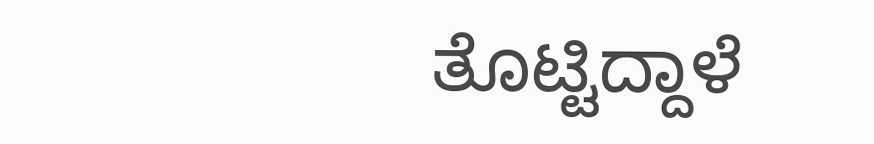ತೊಟ್ಟಿದ್ದಾಳೆ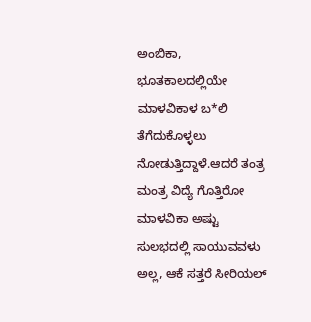ಅಂಬಿಕಾ, ಭೂತಕಾಲದಲ್ಲಿಯೇ ಮಾಳವಿಕಾಳ ಬ*ಲಿ ತೆಗೆದುಕೊಳ್ಳಲು ನೋಡುತ್ತಿದ್ದಾಳೆ.ಆದರೆ ತಂತ್ರ ಮಂತ್ರ ವಿದ್ಯೆ ಗೊತ್ತಿರೋ ಮಾಳವಿಕಾ ಅಷ್ಟು ಸುಲಭದಲ್ಲಿ ಸಾಯುವವಳು ಅಲ್ಲ, ಆಕೆ ಸತ್ತರೆ ಸೀರಿಯಲ್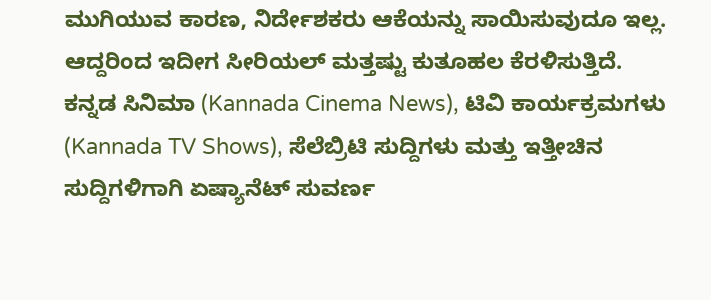ಮುಗಿಯುವ ಕಾರಣ, ನಿರ್ದೇಶಕರು ಆಕೆಯನ್ನು ಸಾಯಿಸುವುದೂ ಇಲ್ಲ. ಆದ್ದರಿಂದ ಇದೀಗ ಸೀರಿಯಲ್ ಮತ್ತಷ್ಟು ಕುತೂಹಲ ಕೆರಳಿಸುತ್ತಿದೆ.
ಕನ್ನಡ ಸಿನಿಮಾ (Kannada Cinema News), ಟಿವಿ ಕಾರ್ಯಕ್ರಮಗಳು (Kannada TV Shows), ಸೆಲೆಬ್ರಿಟಿ ಸುದ್ದಿಗಳು ಮತ್ತು ಇತ್ತೀಚಿನ ಸುದ್ದಿಗಳಿಗಾಗಿ ಏಷ್ಯಾನೆಟ್ ಸುವರ್ಣ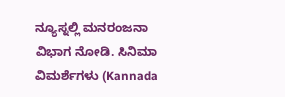ನ್ಯೂಸ್ನಲ್ಲಿ ಮನರಂಜನಾ ವಿಭಾಗ ನೋಡಿ. ಸಿನಿಮಾ ವಿಮರ್ಶೆಗಳು (Kannada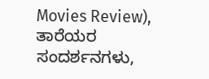Movies Review), ತಾರೆಯರ ಸಂದರ್ಶನಗಳು,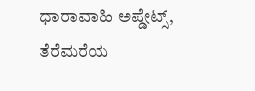ಧಾರಾವಾಹಿ ಅಪ್ಡೇಟ್ಸ್, ತೆರೆಮರೆಯ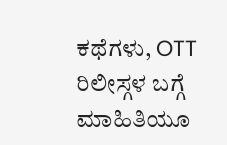ಕಥೆಗಳು, OTT ರಿಲೀಸ್ಗಳ ಬಗ್ಗೆ ಮಾಹಿತಿಯೂ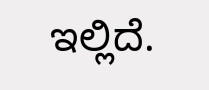ಇಲ್ಲಿದೆ.